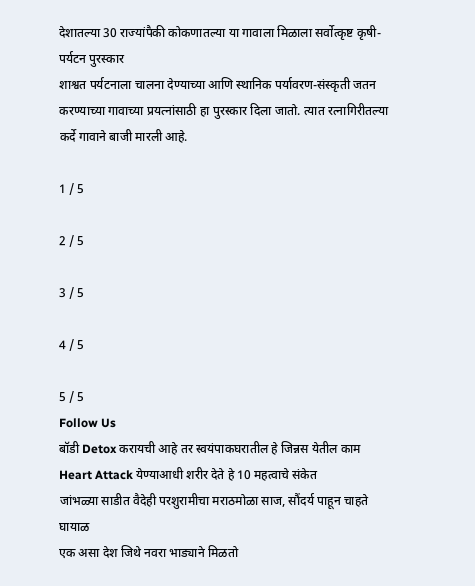देशातल्या 30 राज्यांपैकी कोकणातल्या या गावाला मिळाला सर्वोत्कृष्ट कृषी-पर्यटन पुरस्कार
शाश्वत पर्यटनाला चालना देण्याच्या आणि स्थानिक पर्यावरण-संस्कृती जतन करण्याच्या गावाच्या प्रयत्नांसाठी हा पुरस्कार दिला जातो. त्यात रत्नागिरीतल्या कर्दे गावाने बाजी मारली आहे.

1 / 5

2 / 5

3 / 5

4 / 5

5 / 5
Follow Us
बॉडी Detox करायची आहे तर स्वयंपाकघरातील हे जिन्नस येतील काम
Heart Attack येण्याआधी शरीर देते हे 10 महत्वाचे संकेत
जांभळ्या साडीत वैदेही परशुरामीचा मराठमोळा साज, सौंदर्य पाहून चाहते घायाळ
एक असा देश जिथे नवरा भाड्याने मिळतो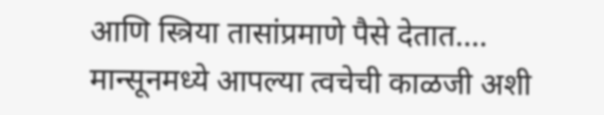आणि स्त्रिया तासांप्रमाणे पैसे देतात....
मान्सूनमध्ये आपल्या त्वचेची काळजी अशी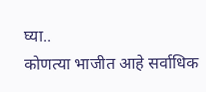घ्या..
कोणत्या भाजीत आहे सर्वाधिक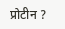प्रोटीन ?